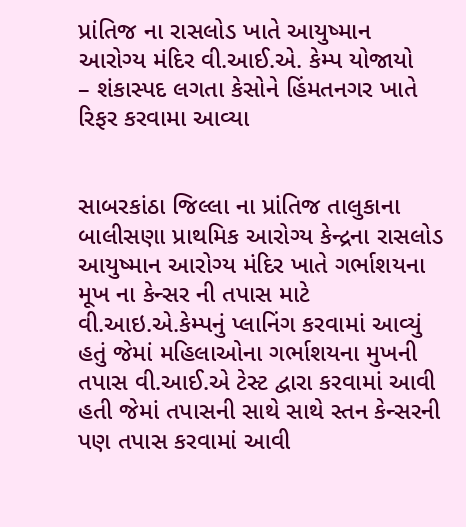પ્રાંતિજ ના રાસલોડ ખાતે આયુષ્માન આરોગ્ય મંદિર વી.આઈ.એ. કેમ્પ યોજાયો
– શંકાસ્પદ લગતા કેસોને હિંમતનગર ખાતે રિફર કરવામા આવ્યા


સાબરકાંઠા જિલ્લા ના પ્રાંતિજ તાલુકાના બાલીસણા પ્રાથમિક આરોગ્ય કેન્દ્રના રાસલોડ આયુષ્માન આરોગ્ય મંદિર ખાતે ગર્ભાશયના મૂખ ના કેન્સર ની તપાસ માટે વી.આઇ.એ.કેમ્પનું પ્લાનિંગ કરવામાં આવ્યું હતું જેમાં મહિલાઓના ગર્ભાશયના મુખની તપાસ વી.આઈ.એ ટેસ્ટ દ્વારા કરવામાં આવી હતી જેમાં તપાસની સાથે સાથે સ્તન કેન્સરની પણ તપાસ કરવામાં આવી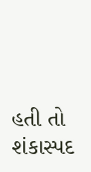હતી તો શંકાસ્પદ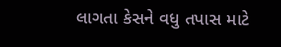લાગતા કેસને વધુ તપાસ માટે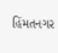હિંમતનગર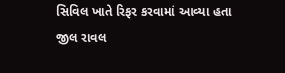સિવિલ ખાતે રિફર કરવામાં આવ્યા હતા
જીલ રાવલ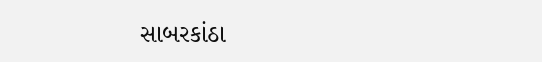સાબરકાંઠા